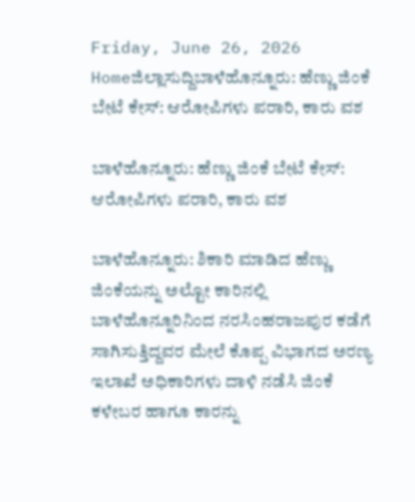Friday, June 26, 2026
Homeಜಿಲ್ಲಾಸುದ್ದಿಬಾಳೆಹೊನ್ನೂರು: ಹೆಣ್ಣು ಜಿಂಕೆ ಬೇಟೆ ಕೇಸ್: ಆರೋಪಿಗಳು ಪರಾರಿ, ಕಾರು ವಶ

ಬಾಳೆಹೊನ್ನೂರು: ಹೆಣ್ಣು ಜಿಂಕೆ ಬೇಟೆ ಕೇಸ್: ಆರೋಪಿಗಳು ಪರಾರಿ, ಕಾರು ವಶ

ಬಾಳೆಹೊನ್ನೂರು: ಶಿಕಾರಿ ಮಾಡಿದ ಹೆಣ್ಣು ಜಿಂಕೆಯನ್ನು ಅಲ್ಟೋ ಕಾರಿನಲ್ಲಿ ಬಾಳೆಹೊನ್ನೂರಿನಿಂದ ನರಸಿಂಹರಾಜಪುರ ಕಡೆಗೆ ಸಾಗಿಸುತ್ತಿದ್ದವರ ಮೇಲೆ ಕೊಪ್ಪ ವಿಭಾಗದ ಅರಣ್ಯ ಇಲಾಖೆ ಅಧಿಕಾರಿಗಳು ದಾಳಿ ನಡೆಸಿ ಜಿಂಕೆ ಕಳೇಬರ ಹಾಗೂ ಕಾರನ್ನು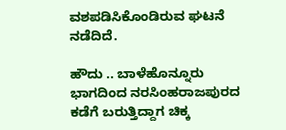ವಶಪಡಿಸಿಕೊಂಡಿರುವ ಘಟನೆ ನಡೆದಿದೆ.

ಹೌದು .. ಬಾಳೆಹೊನ್ನೂರು ಭಾಗದಿಂದ ನರಸಿಂಹರಾಜಪುರದ ಕಡೆಗೆ ಬರುತ್ತಿದ್ದಾಗ ಚಿಕ್ಕ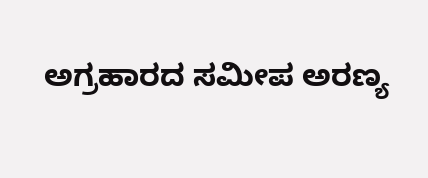ಅಗ್ರಹಾರದ ಸಮೀಪ ಅರಣ್ಯ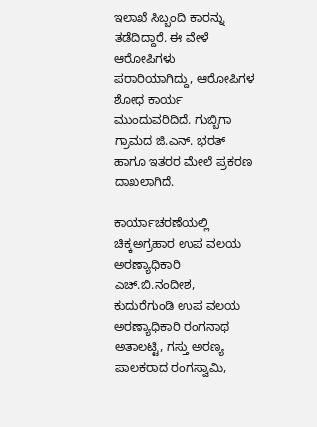ಇಲಾಖೆ ಸಿಬ್ಬಂದಿ ಕಾರನ್ನು ತಡೆದಿದ್ದಾರೆ. ಈ ವೇಳೆ ಆರೋಪಿಗಳು ಪರಾರಿಯಾಗಿದ್ದು, ಆರೋಪಿಗಳ ಶೋಧ ಕಾರ್ಯ ಮುಂದುವರಿದಿದೆ. ಗುಬ್ಬಿಗಾ ಗ್ರಾಮದ ಜಿ.ಎನ್. ಭರತ್ ಹಾಗೂ ಇತರರ ಮೇಲೆ ಪ್ರಕರಣ ದಾಖಲಾಗಿದೆ.

ಕಾರ್ಯಾಚರಣೆಯಲ್ಲಿ ಚಿಕ್ಕಅಗ್ರಹಾರ ಉಪ ವಲಯ ಅರಣ್ಯಾಧಿಕಾರಿ ಎಚ್.ಬಿ.ನಂದೀಶ, ಕುದುರೆಗುಂಡಿ ಉಪ ವಲಯ ಅರಣ್ಯಾಧಿಕಾರಿ ರಂಗನಾಥ ಅತಾಲಟ್ಟಿ, ಗಸ್ತು ಅರಣ್ಯ ಪಾಲಕರಾದ ರಂಗಸ್ವಾಮಿ,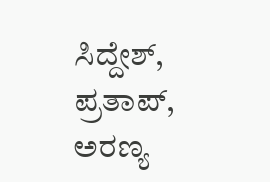ಸಿದ್ದೇಶ್, ಪ್ರತಾಪ್, ಅರಣ್ಯ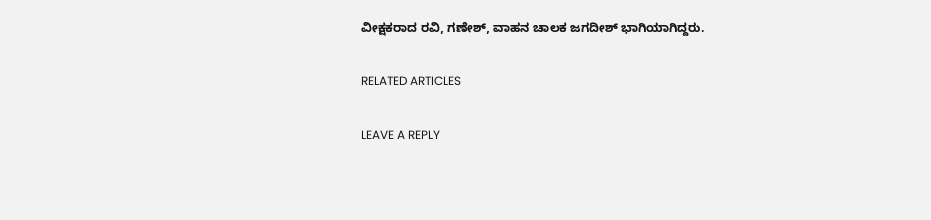ವೀಕ್ಷಕರಾದ ರವಿ, ಗಣೇಶ್, ವಾಹನ ಚಾಲಕ ಜಗದೀಶ್ ಭಾಗಿಯಾಗಿದ್ದರು.

RELATED ARTICLES

LEAVE A REPLY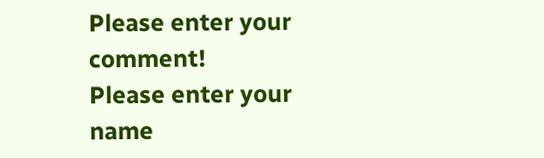Please enter your comment!
Please enter your name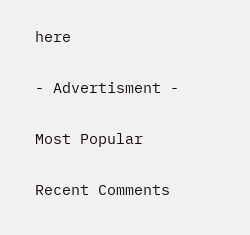here

- Advertisment -

Most Popular

Recent Comments